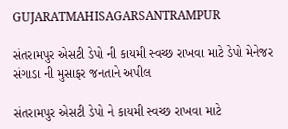GUJARATMAHISAGARSANTRAMPUR

સંતરામપુર એસટી ડેપો ની કાયમી સ્વચ્છ રાખવા માટે ડેપો મેનેજર સંગાડા ની મુસાફર જનતાને અપીલ

સંતરામપુર એસટી ડેપો ને કાયમી સ્વચ્છ રાખવા માટે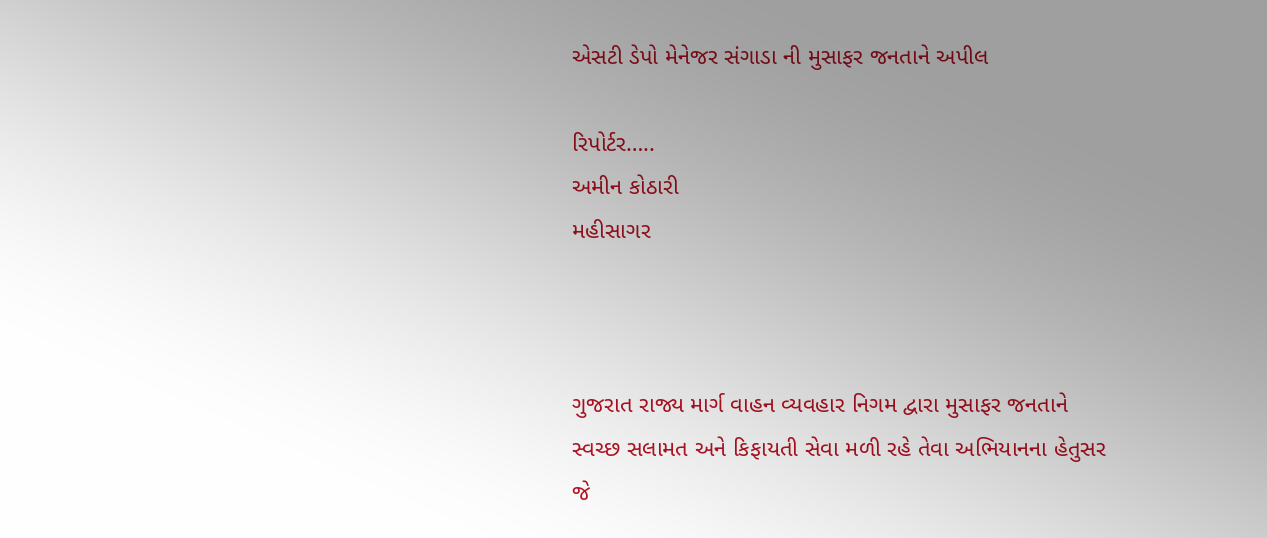એસટી ડેપો મેનેજર સંગાડા ની મુસાફર જનતાને અપીલ

રિપોર્ટર…..
અમીન કોઠારી
મહીસાગર



ગુજરાત રાજ્ય માર્ગ વાહન વ્યવહાર નિગમ દ્વારા મુસાફર જનતાને સ્વચ્છ સલામત અને કિફાયતી સેવા મળી રહે તેવા અભિયાનના હેતુસર જે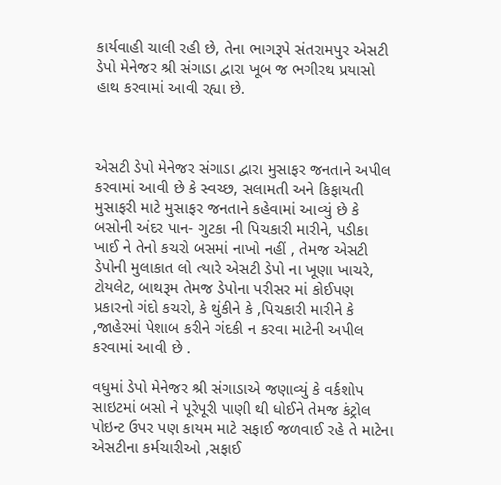કાર્યવાહી ચાલી રહી છે, તેના ભાગરૂપે સંતરામપુર એસટી ડેપો મેનેજર શ્રી સંગાડા દ્વારા ખૂબ જ ભગીરથ પ્રયાસો હાથ કરવામાં આવી રહ્યા છે.



એસટી ડેપો મેનેજર સંગાડા દ્વારા મુસાફર જનતાને અપીલ કરવામાં આવી છે કે સ્વચ્છ, સલામતી અને કિફાયતી મુસાફરી માટે મુસાફર જનતાને કહેવામાં આવ્યું છે કે બસોની અંદર પાન- ગુટકા ની પિચકારી મારીને, પડીકા ખાઈ ને તેનો કચરો બસમાં નાખો નહીં , તેમજ એસટી ડેપોની મુલાકાત લો ત્યારે એસટી ડેપો ના ખૂણા ખાચરે, ટોયલેટ, બાથરૂમ તેમજ ડેપોના પરીસર માં કોઈપણ પ્રકારનો ગંદો કચરો, કે થુંકીને કે ,પિચકારી મારીને કે ,જાહેરમાં પેશાબ કરીને ગંદકી ન કરવા માટેની અપીલ કરવામાં આવી છે .

વધુમાં ડેપો મેનેજર શ્રી સંગાડાએ જણાવ્યું કે વર્કશોપ સાઇટમાં બસો ને પૂરેપૂરી પાણી થી ધોઈને તેમજ કંટ્રોલ પોઇન્ટ ઉપર પણ કાયમ માટે સફાઈ જળવાઈ રહે તે માટેના એસટીના કર્મચારીઓ ,સફાઈ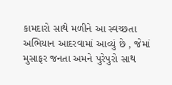કામદારો સાથે મળીને આ સ્વચ્છતા અભિયાન આદરવામાં આવ્યું છે , જેમાં મુસાફર જનતા અમને પુરેપુરો સાથ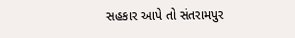સહકાર આપે તો સંતરામપુર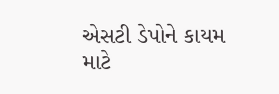એસટી ડેપોને કાયમ માટે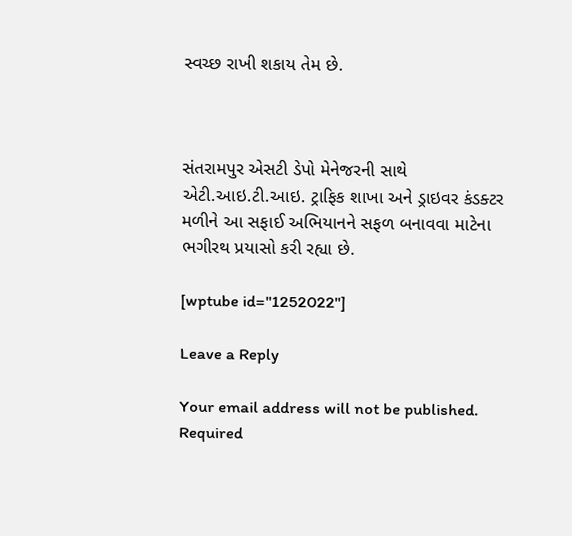સ્વચ્છ રાખી શકાય તેમ છે.



સંતરામપુર એસટી ડેપો મેનેજરની સાથે એટી.આઇ.ટી.આઇ. ટ્રાફિક શાખા અને ડ્રાઇવર કંડક્ટર મળીને આ સફાઈ અભિયાનને સફળ બનાવવા માટેના ભગીરથ પ્રયાસો કરી રહ્યા છે.

[wptube id="1252022"]

Leave a Reply

Your email address will not be published. Required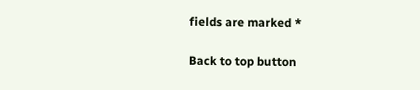fields are marked *

Back to top button